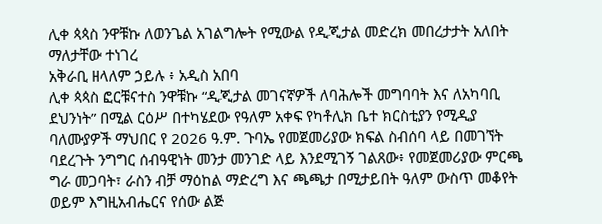ሊቀ ጳጳስ ንዋቹኩ ለወንጌል አገልግሎት የሚውል የዲጂታል መድረክ መበረታታት አለበት ማለታቸው ተነገረ
አቅራቢ ዘላለም ኃይሉ ፥ አዲስ አበባ
ሊቀ ጳጳስ ፎርቹናተስ ንዋቹኩ “ዲጂታል መገናኛዎች ለባሕሎች መግባባት እና ለአካባቢ ደህንነት” በሚል ርዕሥ በተካሄደው የዓለም አቀፍ የካቶሊክ ቤተ ክርስቲያን የሚዲያ ባለሙያዎች ማህበር የ 2026 ዓ.ም. ጉባኤ የመጀመሪያው ክፍል ስብሰባ ላይ በመገኘት ባደረጉት ንግግር ሰብዓዊነት መንታ መንገድ ላይ እንደሚገኝ ገልጸው፥ የመጀመሪያው ምርጫ ግራ መጋባት፣ ራስን ብቻ ማዕከል ማድረግ እና ጫጫታ በሚታይበት ዓለም ውስጥ መቆየት ወይም እግዚአብሔርና የሰው ልጅ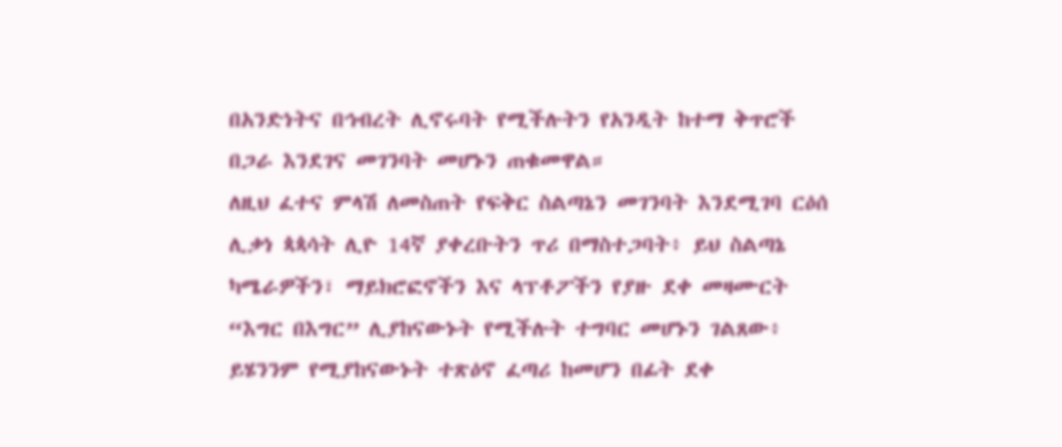በአንድነትና በኅብረት ሊኖሩባት የሚችሉትን የአንዲት ከተማ ቅጥሮች በጋራ እንደገና መገንባት መሆኑን ጠቁመዋል።
ለዚህ ፈተና ምላሽ ለመስጠት የፍቅር ስልጣኔን መገንባት እንደሚገባ ርዕሰ ሊቃነ ጳጳሳት ሊዮ 14ኛ ያቀረቡትን ጥሪ በማስተጋባት፥ ይህ ስልጣኔ ካሜራዎችን፣ ማይክሮፎኖችን እና ላፕቶፖችን የያዙ ደቀ መዛሙርት “እግር በእግር” ሊያከናውኑት የሚችሉት ተግባር መሆኑን ገልጸው፥ ይሄንንም የሚያከናውኑት ተጽዕኖ ፈጣሪ ከመሆን በፊት ደቀ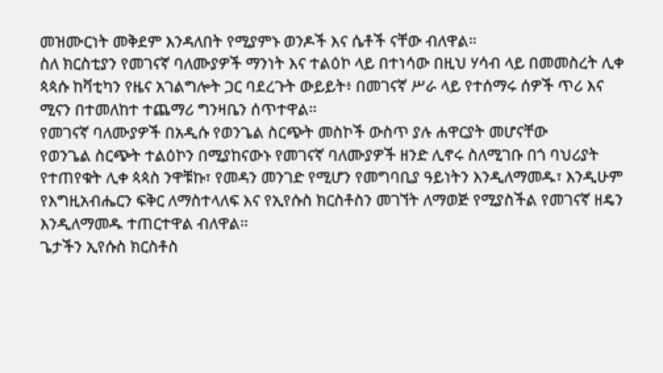መዝሙርነት መቅደም እንዳለበት የሚያምኑ ወንዶች እና ሴቶች ናቸው ብለዋል።
ስለ ክርስቲያን የመገናኛ ባለሙያዎች ማንነት እና ተልዕኮ ላይ በተነሳው በዚህ ሃሳብ ላይ በመመስረት ሊቀ ጳጳሱ ከቫቲካን የዜና አገልግሎት ጋር ባደረጉት ውይይት፥ በመገናኛ ሥራ ላይ የተሰማሩ ሰዎች ጥሪ እና ሚናን በተመለከተ ተጨማሪ ግንዛቤን ሰጥተዋል።
የመገናኛ ባለሙያዎች በአዲሱ የወንጌል ስርጭት መስኮች ውስጥ ያሉ ሐዋርያት መሆናቸው
የወንጌል ስርጭት ተልዕኮን በሚያከናውኑ የመገናኛ ባለሙያዎች ዘንድ ሊኖሩ ስለሚገቡ በጎ ባህሪያት የተጠየቁት ሊቀ ጳጳስ ንዋቹኩ፣ የመዳን መንገድ የሚሆን የመግባቢያ ዓይነትን እንዲለማመዱ፣ እንዲሁም የእግዚአብሔርን ፍቅር ለማስተላለፍ እና የኢየሱስ ክርስቶስን መገኘት ለማወጅ የሚያስችል የመገናኛ ዘዴን እንዲለማመዱ ተጠርተዋል ብለዋል።
ጌታችን ኢየሱስ ክርስቶስ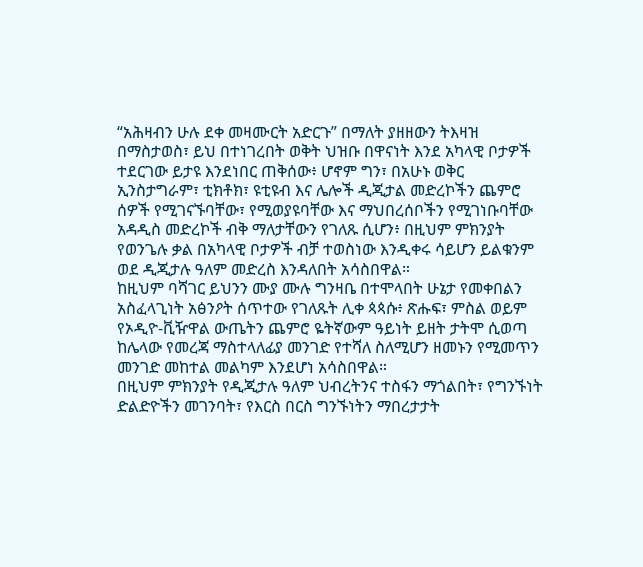“አሕዛብን ሁሉ ደቀ መዛሙርት አድርጉ” በማለት ያዘዘውን ትእዛዝ በማስታወስ፣ ይህ በተነገረበት ወቅት ህዝቡ በዋናነት እንደ አካላዊ ቦታዎች ተደርገው ይታዩ እንደነበር ጠቅሰው፥ ሆኖም ግን፣ በአሁኑ ወቅር ኢንስታግራም፣ ቲክቶክ፣ ዩቲዩብ እና ሌሎች ዲጂታል መድረኮችን ጨምሮ ሰዎች የሚገናኙባቸው፣ የሚወያዩባቸው እና ማህበረሰቦችን የሚገነቡባቸው አዳዲስ መድረኮች ብቅ ማለታቸውን የገለጹ ሲሆን፥ በዚህም ምክንያት የወንጌሉ ቃል በአካላዊ ቦታዎች ብቻ ተወስነው እንዲቀሩ ሳይሆን ይልቁንም ወደ ዲጂታሉ ዓለም መድረስ እንዳለበት አሳስበዋል።
ከዚህም ባሻገር ይህንን ሙያ ሙሉ ግንዛቤ በተሞላበት ሁኔታ የመቀበልን አስፈላጊነት አፅንዖት ሰጥተው የገለጹት ሊቀ ጳጳሱ፥ ጽሑፍ፣ ምስል ወይም የኦዲዮ-ቪዥዋል ውጤትን ጨምሮ ዬትኛውም ዓይነት ይዘት ታትሞ ሲወጣ ከሌላው የመረጃ ማስተላለፊያ መንገድ የተሻለ ስለሚሆን ዘመኑን የሚመጥን መንገድ መከተል መልካም እንደሆነ አሳስበዋል።
በዚህም ምክንያት የዲጂታሉ ዓለም ህብረትንና ተስፋን ማጎልበት፣ የግንኙነት ድልድዮችን መገንባት፣ የእርስ በርስ ግንኙነትን ማበረታታት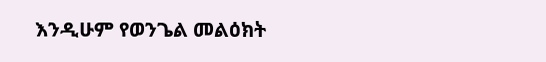እንዲሁም የወንጌል መልዕክት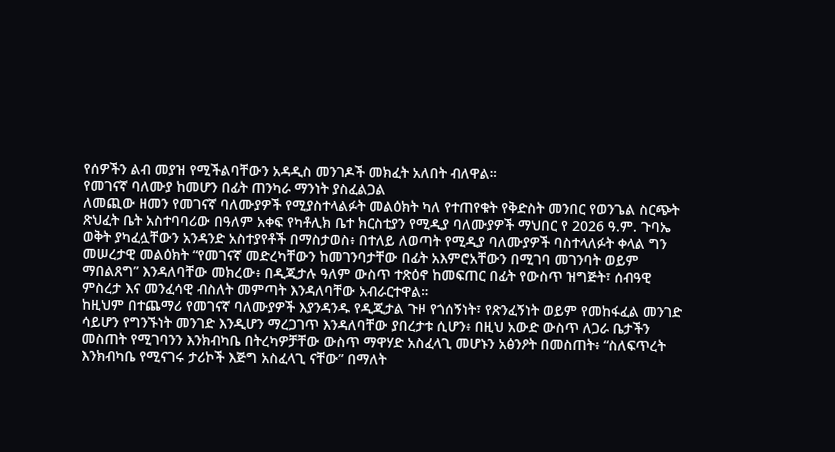የሰዎችን ልብ መያዝ የሚችልባቸውን አዳዲስ መንገዶች መክፈት አለበት ብለዋል።
የመገናኛ ባለሙያ ከመሆን በፊት ጠንካራ ማንነት ያስፈልጋል
ለመጪው ዘመን የመገናኛ ባለሙያዎች የሚያስተላልፉት መልዕክት ካለ የተጠየቁት የቅድስት መንበር የወንጌል ስርጭት ጽህፈት ቤት አስተባባሪው በዓለም አቀፍ የካቶሊክ ቤተ ክርስቲያን የሚዲያ ባለሙያዎች ማህበር የ 2026 ዓ.ም. ጉባኤ ወቅት ያካፈሏቸውን አንዳንድ አስተያየቶች በማስታወስ፥ በተለይ ለወጣት የሚዲያ ባለሙያዎች ባስተላለፉት ቀላል ግን መሠረታዊ መልዕክት “የመገናኛ መድረካቸውን ከመገንባታቸው በፊት አእምሮአቸውን በሚገባ መገንባት ወይም ማበልጸግ” እንዳለባቸው መክረው፥ በዲጂታሉ ዓለም ውስጥ ተጽዕኖ ከመፍጠር በፊት የውስጥ ዝግጅት፣ ሰብዓዊ ምስረታ እና መንፈሳዊ ብስለት መምጣት እንዳለባቸው አብራርተዋል።
ከዚህም በተጨማሪ የመገናኛ ባለሙያዎች እያንዳንዱ የዲጂታል ጉዞ የጎሰኝነት፣ የጽንፈኝነት ወይም የመከፋፈል መንገድ ሳይሆን የግንኙነት መንገድ እንዲሆን ማረጋገጥ እንዳለባቸው ያበረታቱ ሲሆን፥ በዚህ አውድ ውስጥ ለጋራ ቤታችን መስጠት የሚገባንን እንክብካቤ በትረካዎቻቸው ውስጥ ማዋሃድ አስፈላጊ መሆኑን አፅንዖት በመስጠት፥ “ስለፍጥረት እንክብካቤ የሚናገሩ ታሪኮች እጅግ አስፈላጊ ናቸው” በማለት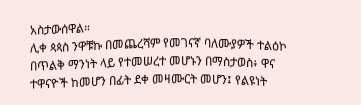አስታውሰዋል።
ሊቀ ጳጳስ ንዋቹኩ በመጨረሻም የመገናኛ ባለሙያዎች ተልዕኮ በጥልቅ ማንነት ላይ የተመሠረተ መሆኑን በማስታወስ፥ ዋና ተዋናዮች ከመሆን በፊት ደቀ መዛሙርት መሆን፤ የልዩነት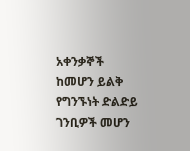አቀንቃኞች ከመሆን ይልቅ የግንኙነት ድልድይ ገንቢዎች መሆን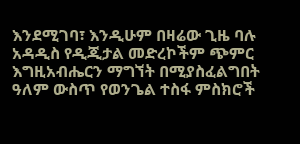እንደሚገባ፣ እንዲሁም በዛሬው ጊዜ ባሉ አዳዲስ የዲጂታል መድረኮችም ጭምር እግዚአብሔርን ማግኘት በሚያስፈልግበት ዓለም ውስጥ የወንጌል ተስፋ ምስክሮች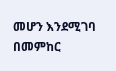መሆን እንደሚገባ በመምከር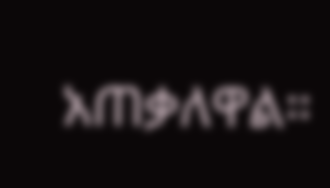አጠቃለዋል።